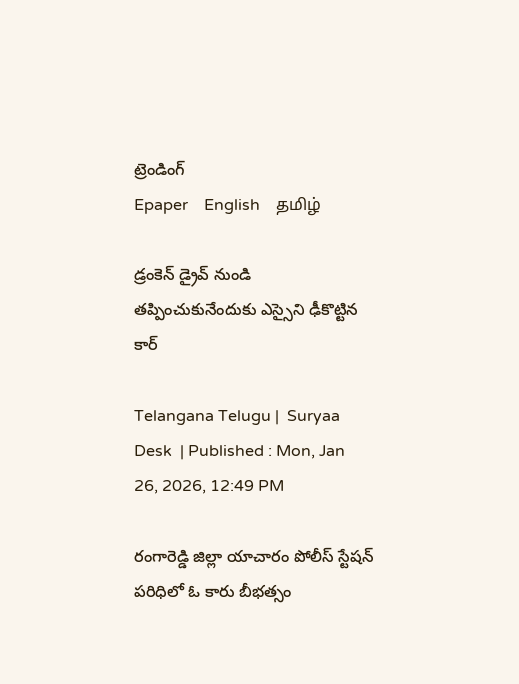ట్రెండింగ్
Epaper    English    தமிழ்

డ్రంకెన్‌ డ్రైవ్ నుండి తప్పించుకునేందుకు ఎస్సైని ఢీకొట్టిన కార్

Telangana Telugu |  Suryaa Desk  | Published : Mon, Jan 26, 2026, 12:49 PM

రంగారెడ్డి జిల్లా యాచారం పోలీస్ స్టేషన్ పరిధిలో ఓ కారు బీభత్సం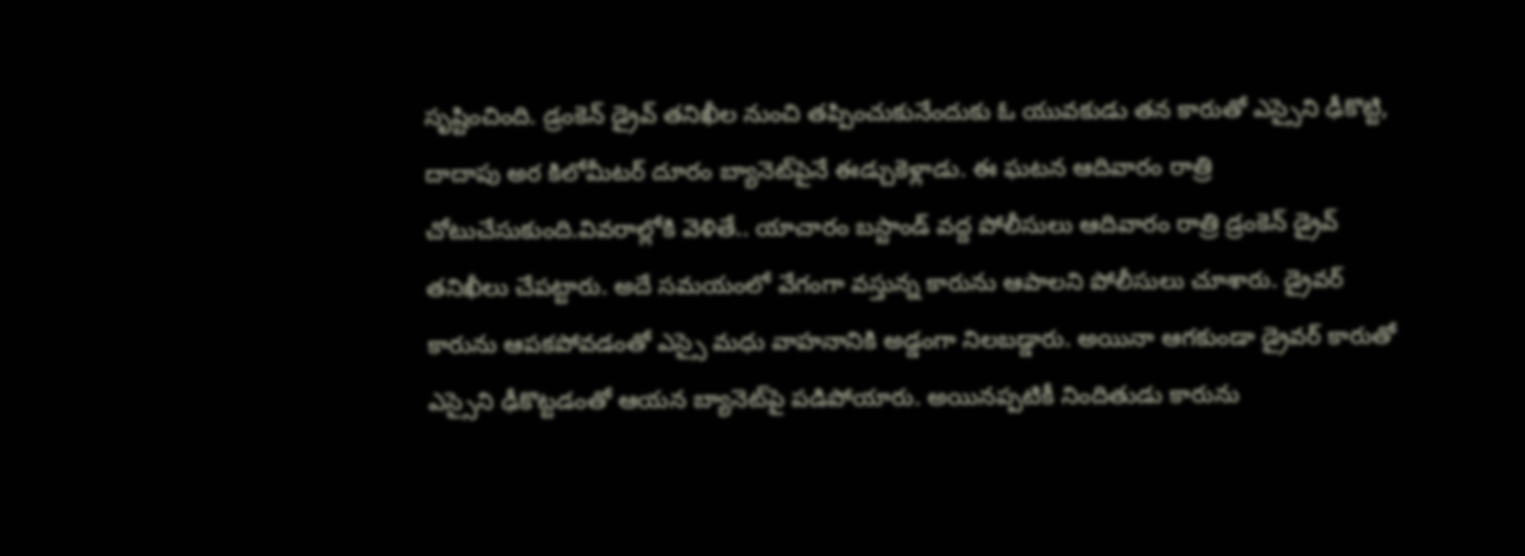సృష్టించింది. డ్రంకెన్‌ డ్రైవ్ తనిఖీల నుంచి తప్పించుకునేందుకు ఓ యువకుడు తన కారుతో ఎస్సైని ఢీకొట్టి, దాదాపు అర కిలోమీటర్ దూరం బ్యానెట్‌పైనే ఈడ్చుకెళ్లాడు. ఈ ఘటన ఆదివారం రాత్రి చోటుచేసుకుంది.వివరాల్లోకి వెళితే.. యాచారం బస్టాండ్ వద్ద పోలీసులు ఆదివారం రాత్రి డ్రంకెన్‌ డ్రైవ్ తనిఖీలు చేపట్టారు. అదే సమయంలో వేగంగా వస్తున్న కారును ఆపాలని పోలీసులు చూశారు. డ్రైవర్ కారును ఆపకపోవడంతో ఎస్సై మధు వాహనానికి అడ్డంగా నిలబడ్డారు. అయినా ఆగకుండా డ్రైవర్ కారుతో ఎస్సైని ఢీకొట్టడంతో ఆయన బ్యానెట్‌పై పడిపోయారు. అయినప్పటికీ నిందితుడు కారును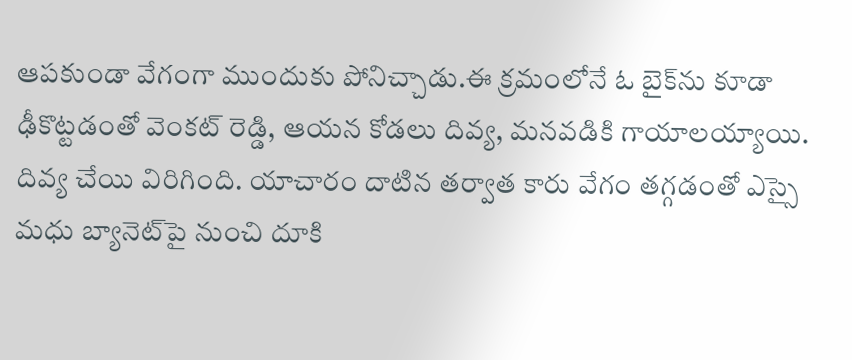ఆపకుండా వేగంగా ముందుకు పోనిచ్చాడు.ఈ క్రమంలోనే ఓ బైక్‌ను కూడా ఢీకొట్టడంతో వెంకట్ రెడ్డి, ఆయన కోడలు దివ్య, మనవడికి గాయాలయ్యాయి. దివ్య చేయి విరిగింది. యాచారం దాటిన తర్వాత కారు వేగం తగ్గడంతో ఎస్సై మధు బ్యానెట్‌పై నుంచి దూకి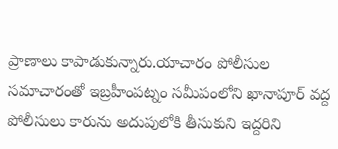ప్రాణాలు కాపాడుకున్నారు.యాచారం పోలీసుల సమాచారంతో ఇబ్రహీంపట్నం సమీపంలోని ఖానాపూర్ వద్ద పోలీసులు కారును అదుపులోకి తీసుకుని ఇద్దరిని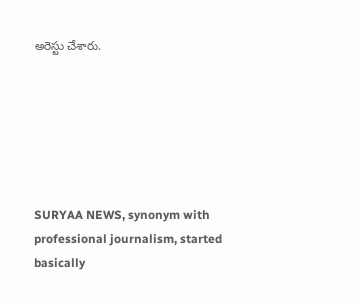అరెస్టు చేశారు.






SURYAA NEWS, synonym with professional journalism, started basically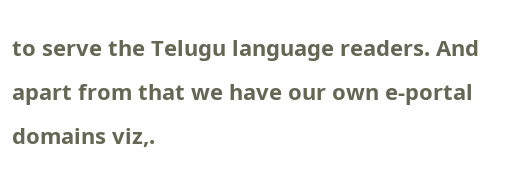to serve the Telugu language readers. And apart from that we have our own e-portal domains viz,.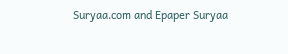Suryaa.com and Epaper Suryaa